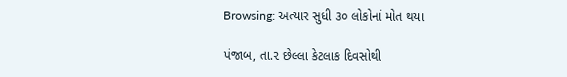Browsing: અત્યાર સુધી ૩૦ લોકોનાં મોત થયા

પંજાબ, તા.૨ છેલ્લા કેટલાક દિવસોથી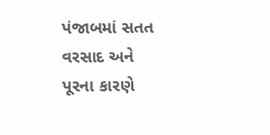પંજાબમાં સતત વરસાદ અને પૂરના કારણે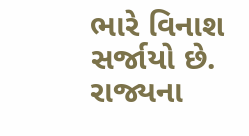ભારે વિનાશ સર્જાયો છે. રાજ્યના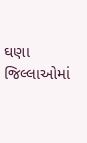ઘણા જિલ્લાઓમાં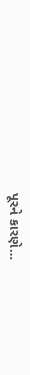પૂરને કારણે…